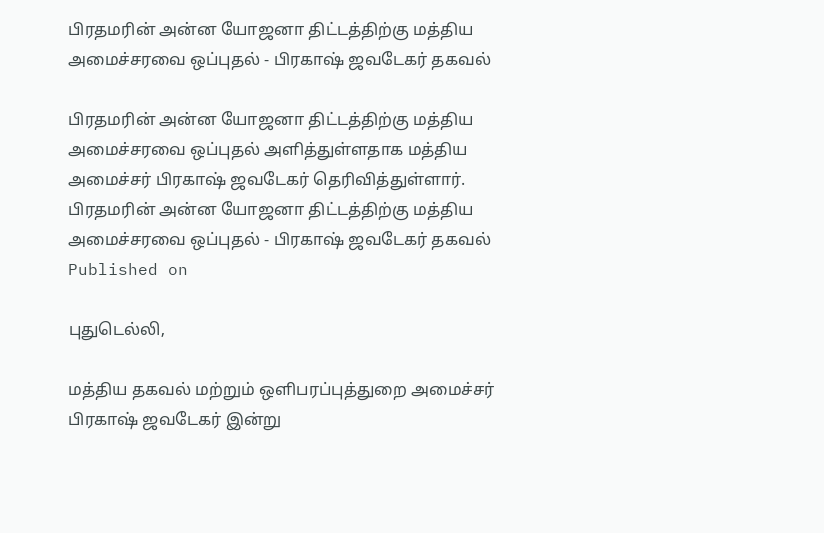பிரதமரின் அன்ன யோஜனா திட்டத்திற்கு மத்திய அமைச்சரவை ஒப்புதல் - பிரகாஷ் ஜவடேகர் தகவல்

பிரதமரின் அன்ன யோஜனா திட்டத்திற்கு மத்திய அமைச்சரவை ஒப்புதல் அளித்துள்ளதாக மத்திய அமைச்சர் பிரகாஷ் ஜவடேகர் தெரிவித்துள்ளார்.
பிரதமரின் அன்ன யோஜனா திட்டத்திற்கு மத்திய அமைச்சரவை ஒப்புதல் - பிரகாஷ் ஜவடேகர் தகவல்
Published on

புதுடெல்லி,

மத்திய தகவல் மற்றும் ஒளிபரப்புத்துறை அமைச்சர் பிரகாஷ் ஜவடேகர் இன்று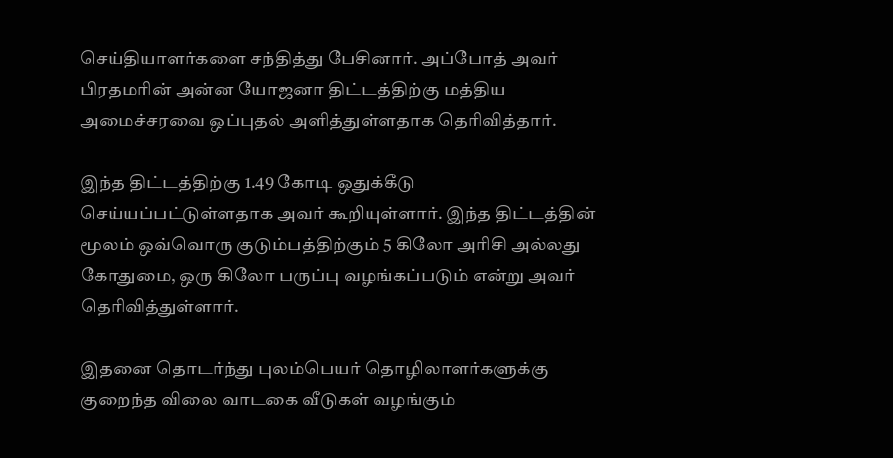செய்தியாளர்களை சந்தித்து பேசினார். அப்போத் அவர் பிரதமரின் அன்ன யோஜனா திட்டத்திற்கு மத்திய அமைச்சரவை ஒப்புதல் அளித்துள்ளதாக தெரிவித்தார்.

இந்த திட்டத்திற்கு 1.49 கோடி ஒதுக்கீடு செய்யப்பட்டுள்ளதாக அவர் கூறியுள்ளார். இந்த திட்டத்தின் மூலம் ஒவ்வொரு குடும்பத்திற்கும் 5 கிலோ அரிசி அல்லது கோதுமை, ஒரு கிலோ பருப்பு வழங்கப்படும் என்று அவர் தெரிவித்துள்ளார்.

இதனை தொடர்ந்து புலம்பெயர் தொழிலாளர்களுக்கு குறைந்த விலை வாடகை வீடுகள் வழங்கும்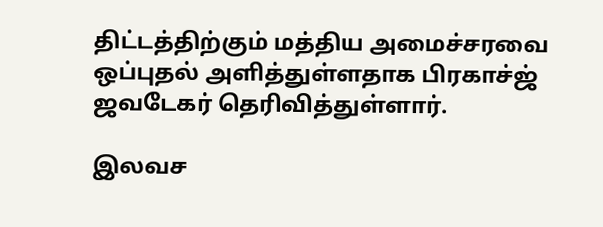திட்டத்திற்கும் மத்திய அமைச்சரவை ஒப்புதல் அளித்துள்ளதாக பிரகாச்ஜ் ஜவடேகர் தெரிவித்துள்ளார்.

இலவச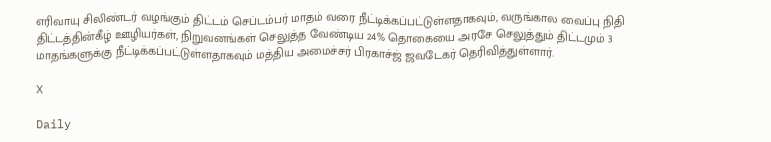எரிவாயு சிலிண்டர் வழங்கும் திட்டம் செப்டம்பர் மாதம் வரை நீட்டிக்கப்பட்டுள்ளதாகவும், வருங்கால வைப்பு நிதி திட்டத்தின்கீழ் ஊழியர்கள், நிறுவனங்கள் செலுத்த வேண்டிய 24% தொகையை அரசே செலுத்தும் திட்டமும் 3 மாதங்களுக்கு நீட்டிக்கப்பட்டுள்ளதாகவும் மத்திய அமைச்சர் பிரகாச்ஜ் ஜவடேகர் தெரிவித்துள்ளார்.

X

Daily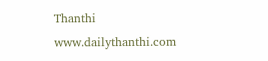Thanthi
www.dailythanthi.com